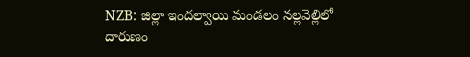NZB: జిల్లా ఇందల్వాయి మండలం నల్లవెల్లిలో దారుణం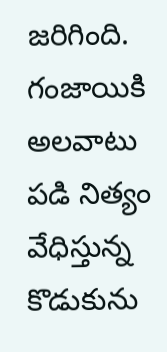జరిగింది. గంజాయికి అలవాటు పడి నిత్యం వేధిస్తున్న కొడుకును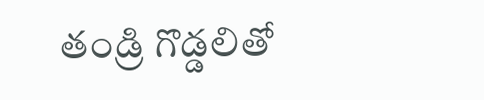తండ్రి గొడ్డలితో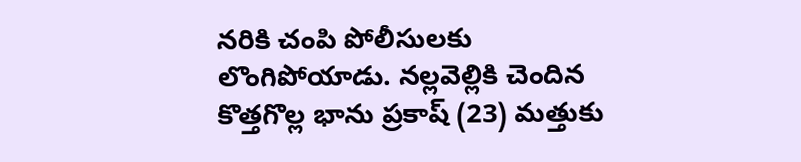నరికి చంపి పోలీసులకు లొంగిపోయాడు. నల్లవెల్లికి చెందిన కొత్తగొల్ల భాను ప్రకాష్ (23) మత్తుకు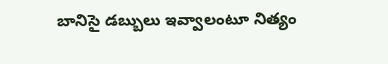బానిసై డబ్బులు ఇవ్వాలంటూ నిత్యం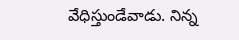వేధిస్తుండేవాడు. నిన్న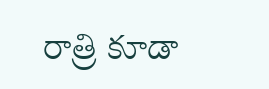రాత్రి కూడా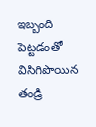ఇబ్బంది పెట్టడంతో విసిగిపొయిన తండ్రి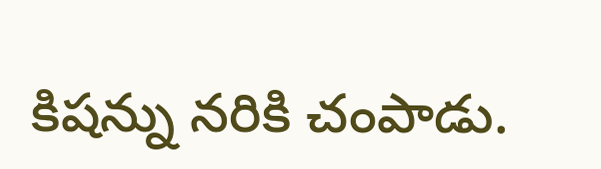కిషన్ను నరికి చంపాడు.